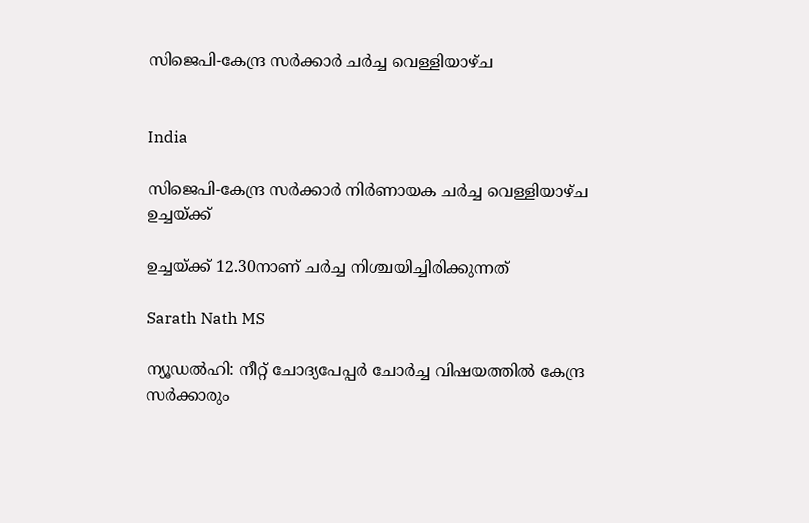സിജെപി-കേന്ദ്ര സർക്കാർ ചർച്ച വെള്ളിയാഴ്ച


India

സിജെപി-കേന്ദ്ര സർക്കാർ നിർണായക ചർച്ച വെള്ളിയാഴ്ച ഉച്ചയ്ക്ക്

ഉച്ചയ്ക്ക് 12.30നാണ് ചർച്ച നിശ്ചയിച്ചിരിക്കുന്നത്

Sarath Nath MS

ന്യൂഡൽഹി: നീറ്റ് ചോദ്യപേപ്പർ ചോർച്ച വിഷയത്തിൽ കേന്ദ്ര സർക്കാരും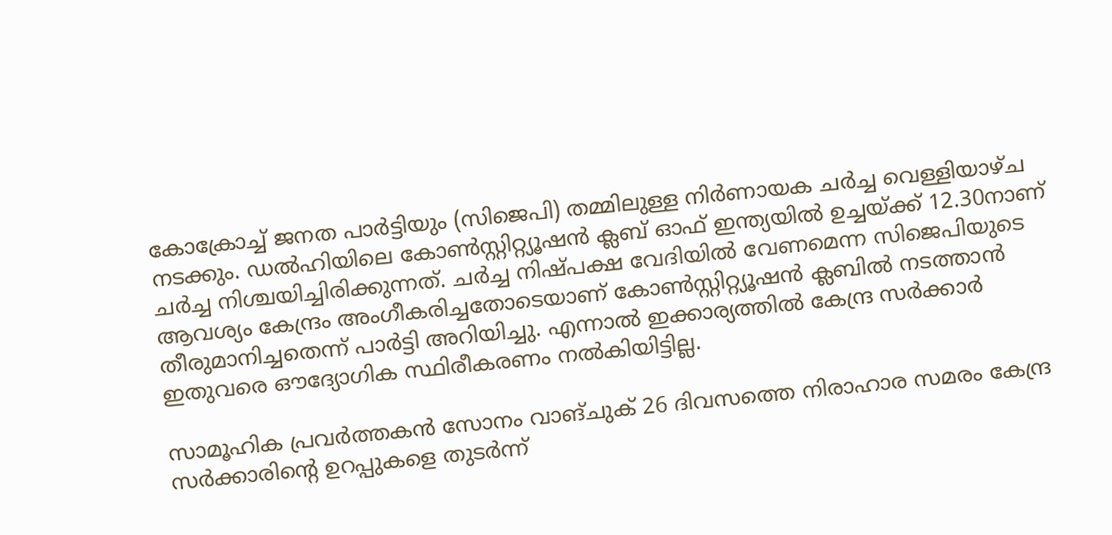കോക്രോച്ച് ജനത പാർട്ടിയും (സിജെപി) തമ്മിലുള്ള നിർണായക ചർച്ച വെള്ളിയാഴ്ച നടക്കും. ഡൽഹിയിലെ കോൺസ്റ്റിറ്റ്യൂഷൻ ക്ലബ് ഓഫ് ഇന്ത്യയിൽ ഉച്ചയ്ക്ക് 12.30നാണ് ചർച്ച നിശ്ചയിച്ചിരിക്കുന്നത്. ചർച്ച നിഷ്പക്ഷ വേദിയിൽ വേണമെന്ന സിജെപിയുടെ ആവശ്യം കേന്ദ്രം അംഗീകരിച്ചതോടെയാണ് കോൺസ്റ്റിറ്റ്യൂഷൻ ക്ലബിൽ നടത്താൻ തീരുമാനിച്ചതെന്ന് പാർട്ടി അറിയിച്ചു. എന്നാൽ ഇക്കാര്യത്തിൽ കേന്ദ്ര സർക്കാർ ഇതുവരെ ഔദ്യോഗിക സ്ഥിരീകരണം നൽകിയിട്ടില്ല.

സാമൂഹിക പ്രവർത്തകൻ സോനം വാങ്‌ചുക് 26 ദിവസത്തെ നിരാഹാര സമരം കേന്ദ്ര സർക്കാരിന്‍റെ ഉറപ്പുകളെ തുടർന്ന്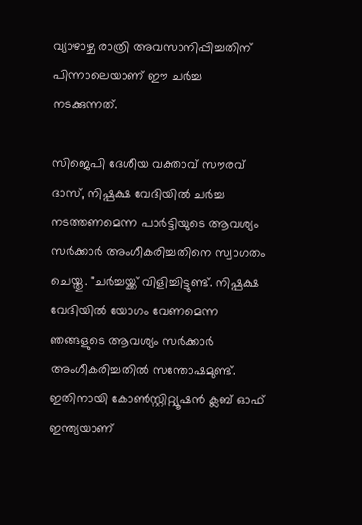വ്യാഴാഴ്ച രാത്രി അവസാനിപ്പിച്ചതിന് പിന്നാലെയാണ് ഈ ചർച്ച നടക്കുന്നത്.

സിജെപി ദേശീയ വക്താവ് സൗരവ് ദാസ്, നിഷ്പക്ഷ വേദിയിൽ ചർച്ച നടത്തണമെന്ന പാർട്ടിയുടെ ആവശ്യം സർക്കാർ അംഗീകരിച്ചതിനെ സ്വാഗതം ചെയ്തു. "ചർച്ചയ്ക്ക് വിളിച്ചിട്ടുണ്ട്. നിഷ്പക്ഷ വേദിയിൽ യോഗം വേണമെന്ന ഞങ്ങളുടെ ആവശ്യം സർക്കാർ അംഗീകരിച്ചതിൽ സന്തോഷമുണ്ട്. ഇതിനായി കോൺസ്റ്റിറ്റ്യൂഷൻ ക്ലബ് ഓഫ് ഇന്ത്യയാണ്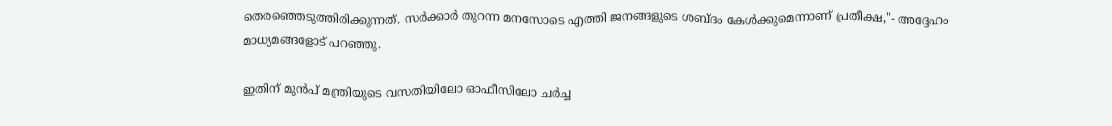തെരഞ്ഞെടുത്തിരിക്കുന്നത്. സർക്കാർ തുറന്ന മനസോടെ എത്തി ജനങ്ങളുടെ ശബ്ദം കേൾക്കുമെന്നാണ് പ്രതീക്ഷ,"- അദ്ദേഹം മാധ്യമങ്ങളോട് പറഞ്ഞു.

ഇതിന് മുൻപ് മന്ത്രിയുടെ വസതിയിലോ ഓഫീസിലോ ചർച്ച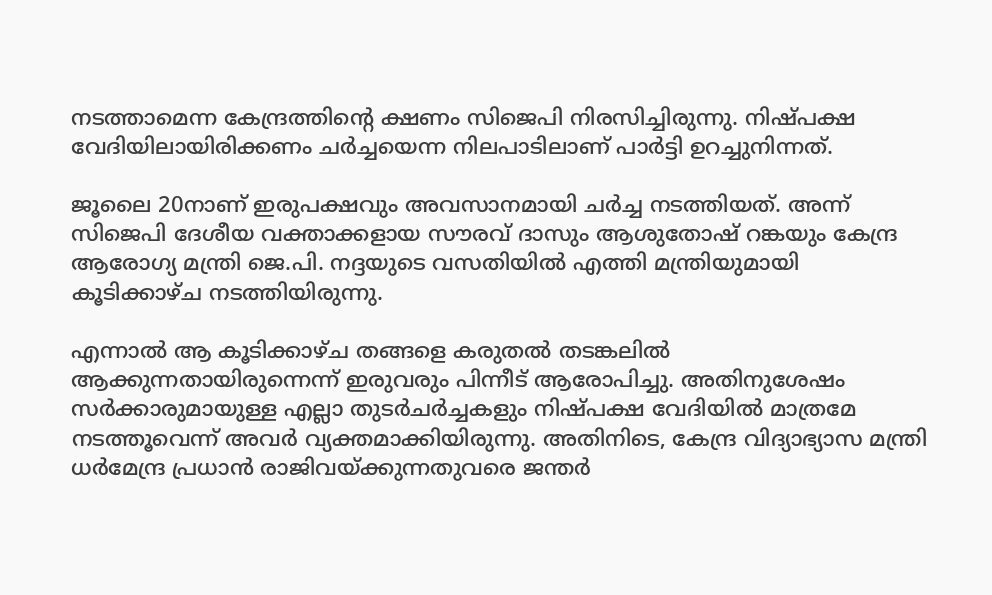നടത്താമെന്ന കേന്ദ്രത്തിന്‍റെ ക്ഷണം സിജെപി നിരസിച്ചിരുന്നു. നിഷ്പക്ഷ വേദിയിലായിരിക്കണം ചർച്ചയെന്ന നിലപാടിലാണ് പാർട്ടി ഉറച്ചുനിന്നത്.

ജൂലൈ 20നാണ് ഇരുപക്ഷവും അവസാനമായി ചർച്ച നടത്തിയത്. അന്ന് സിജെപി ദേശീയ വക്താക്കളായ സൗരവ് ദാസും ആശുതോഷ് റങ്കയും കേന്ദ്ര ആരോഗ്യ മന്ത്രി ജെ.പി. നദ്ദയുടെ വസതിയിൽ എത്തി മന്ത്രിയുമായി കൂടിക്കാഴ്ച നടത്തിയിരുന്നു.

എന്നാൽ ആ കൂടിക്കാഴ്ച തങ്ങളെ കരുതൽ തടങ്കലിൽ ആക്കുന്നതായിരുന്നെന്ന് ഇരുവരും പിന്നീട് ആരോപിച്ചു. അതിനുശേഷം സർക്കാരുമായുള്ള എല്ലാ തുടർചർച്ചകളും നിഷ്പക്ഷ വേദിയിൽ മാത്രമേ നടത്തൂവെന്ന് അവർ വ്യക്തമാക്കിയിരുന്നു. അതിനിടെ, കേന്ദ്ര വിദ്യാഭ്യാസ മന്ത്രി ധർമേന്ദ്ര പ്രധാൻ രാജിവയ്ക്കുന്നതുവരെ ജന്തർ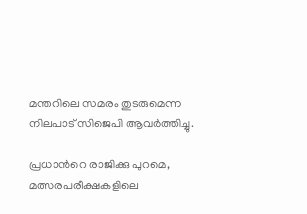മന്തറിലെ സമരം തുടരുമെന്ന നിലപാട് സിജെപി ആവർത്തിച്ചു.

പ്രധാന്‍റെ രാജിക്കു പുറമെ, മത്സരപരീക്ഷകളിലെ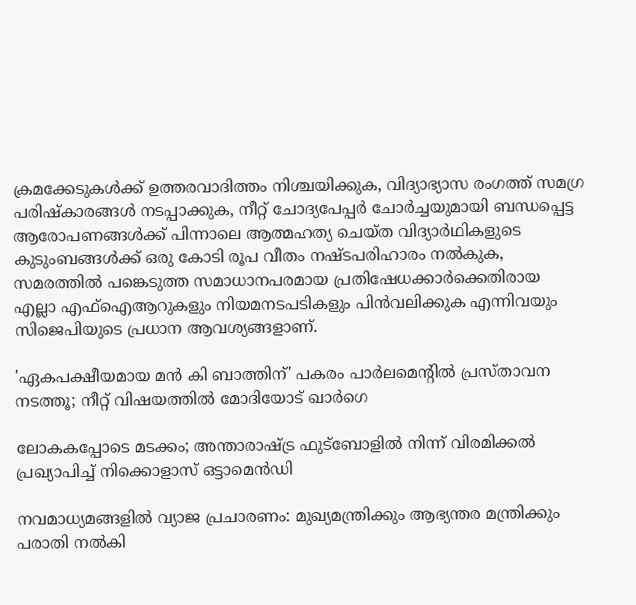ക്രമക്കേടുകൾക്ക് ഉത്തരവാദിത്തം നിശ്ചയിക്കുക, വിദ്യാഭ്യാസ രംഗത്ത് സമഗ്ര പരിഷ്കാരങ്ങൾ നടപ്പാക്കുക, നീറ്റ് ചോദ്യപേപ്പർ ചോർച്ചയുമായി ബന്ധപ്പെട്ട ആരോപണങ്ങൾക്ക് പിന്നാലെ ആത്മഹത്യ ചെയ്ത വിദ്യാർഥികളുടെ കുടുംബങ്ങൾക്ക് ഒരു കോടി രൂപ വീതം നഷ്ടപരിഹാരം നൽകുക, സമരത്തിൽ പങ്കെടുത്ത സമാധാനപരമായ പ്രതിഷേധക്കാർക്കെതിരായ എല്ലാ എഫ്‌ഐആറുകളും നിയമനടപടികളും പിൻവലിക്കുക എന്നിവയും സിജെപിയുടെ പ്രധാന ആവശ്യങ്ങളാണ്.

'ഏകപക്ഷീയമായ മൻ കി ബാത്തിന്' പകരം പാർലമെന്‍റിൽ പ്രസ്താവന നടത്തൂ; നീറ്റ് വിഷയത്തിൽ മോദിയോട് ഖാർഗെ

ലോകകപ്പോടെ മടക്കം; അന്താരാഷ്ട്ര ഫുട്ബോളിൽ നിന്ന് വിരമിക്കൽ പ്രഖ‍്യാപിച്ച് നിക്കൊളാസ് ഒട്ടാമെൻഡി

നവമാധ‍്യമങ്ങളിൽ വ‍്യാജ പ്രചാരണം: മുഖ‍്യമന്ത്രിക്കും ആഭ‍്യന്തര മന്ത്രിക്കും പരാതി നൽകി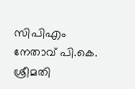സിപിഎം നേതാവ് പി.കെ. ശ്രീമതി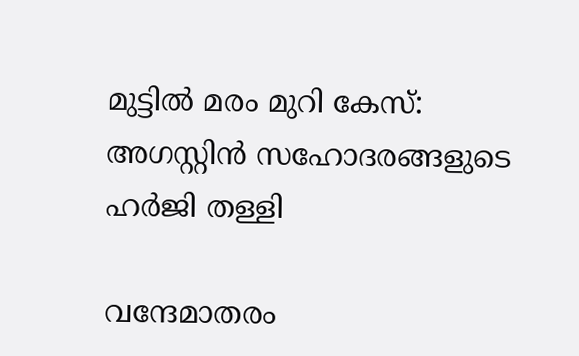മുട്ടിൽ മരം മുറി കേസ്: അഗസ്റ്റിൻ സഹോദരങ്ങളുടെ ഹർജി തള്ളി

വന്ദേമാതരം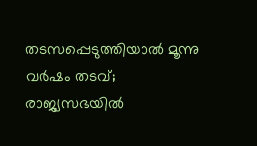തടസപ്പെടുത്തിയാൽ മൂന്നു വർഷം തടവ്; രാജ്യസഭയിൽ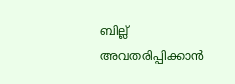ബില്ല് അവതരിപ്പിക്കാൻ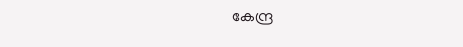കേന്ദ്ര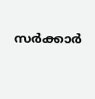സർക്കാർ